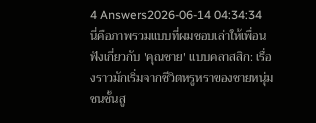4 Answers2026-06-14 04:34:34
นี่คือภาพรวมแบบที่ผมชอบเล่าให้เพื่อนฟังเกี่ยวกับ 'คุณชาย' แบบคลาสสิก: เรื่องราวมักเริ่มจากชีวิตหรูหราของชายหนุ่มชนชั้นสู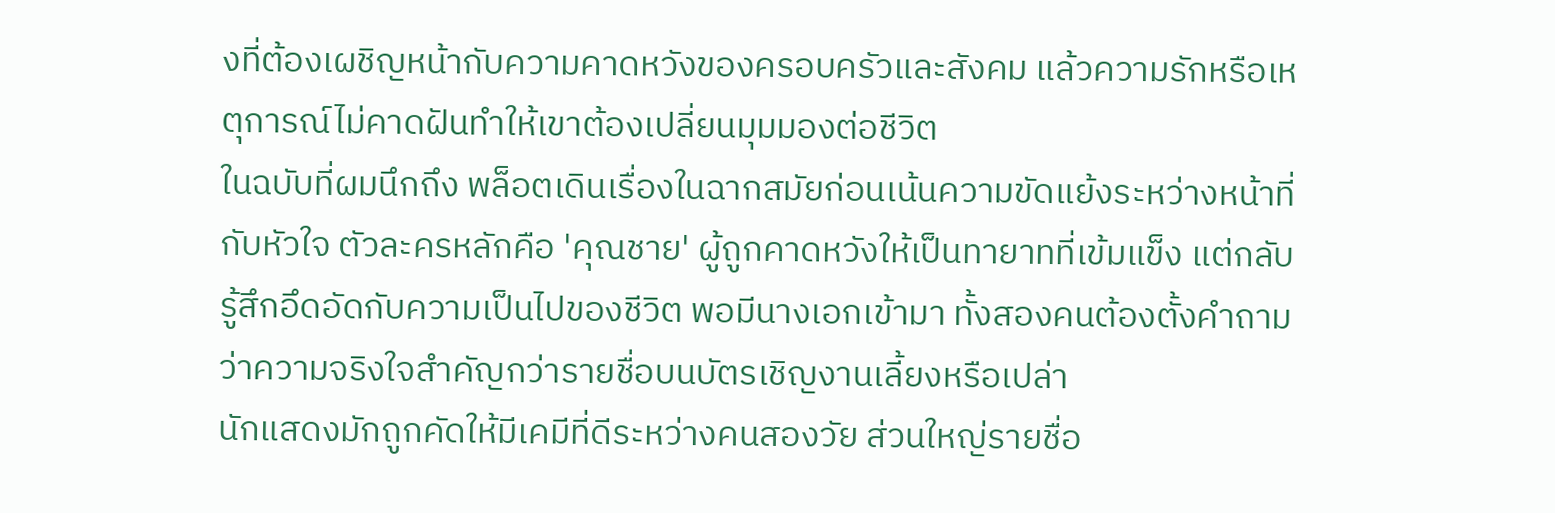งที่ต้องเผชิญหน้ากับความคาดหวังของครอบครัวและสังคม แล้วความรักหรือเหตุการณ์ไม่คาดฝันทำให้เขาต้องเปลี่ยนมุมมองต่อชีวิต
ในฉบับที่ผมนึกถึง พล็อตเดินเรื่องในฉากสมัยก่อนเน้นความขัดแย้งระหว่างหน้าที่กับหัวใจ ตัวละครหลักคือ 'คุณชาย' ผู้ถูกคาดหวังให้เป็นทายาทที่เข้มแข็ง แต่กลับรู้สึกอึดอัดกับความเป็นไปของชีวิต พอมีนางเอกเข้ามา ทั้งสองคนต้องตั้งคำถามว่าความจริงใจสำคัญกว่ารายชื่อบนบัตรเชิญงานเลี้ยงหรือเปล่า
นักแสดงมักถูกคัดให้มีเคมีที่ดีระหว่างคนสองวัย ส่วนใหญ่รายชื่อ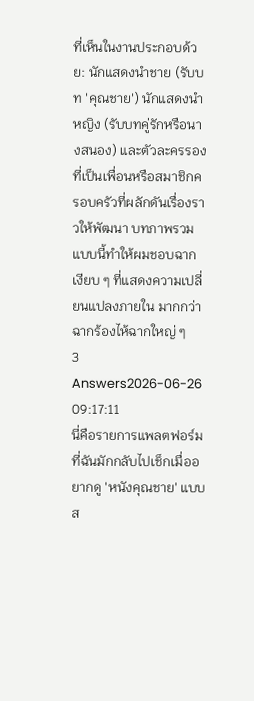ที่เห็นในงานประกอบด้วย: นักแสดงนำชาย (รับบท 'คุณชาย') นักแสดงนำหญิง (รับบทคู่รักหรือนางสนอง) และตัวละครรองที่เป็นเพื่อนหรือสมาชิกครอบครัวที่ผลักดันเรื่องราวให้พัฒนา บทภาพรวมแบบนี้ทำให้ผมชอบฉากเงียบ ๆ ที่แสดงความเปลี่ยนแปลงภายใน มากกว่าฉากร้องไห้ฉากใหญ่ ๆ
3 Answers2026-06-26 09:17:11
นี่คือรายการแพลตฟอร์มที่ฉันมักกลับไปเช็กเมื่ออยากดู 'หนังคุณชาย' แบบส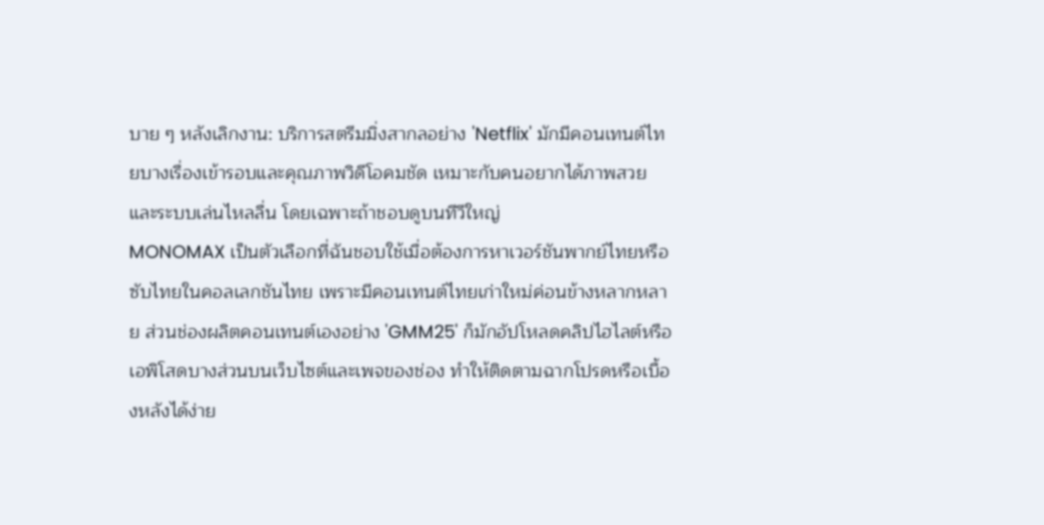บาย ๆ หลังเลิกงาน: บริการสตรีมมิ่งสากลอย่าง 'Netflix' มักมีคอนเทนต์ไทยบางเรื่องเข้ารอบและคุณภาพวิดีโอคมชัด เหมาะกับคนอยากได้ภาพสวยและระบบเล่นไหลลื่น โดยเฉพาะถ้าชอบดูบนทีวีใหญ่
MONOMAX เป็นตัวเลือกที่ฉันชอบใช้เมื่อต้องการหาเวอร์ชันพากย์ไทยหรือซับไทยในคอลเลกชันไทย เพราะมีคอนเทนต์ไทยเก่าใหม่ค่อนข้างหลากหลาย ส่วนช่องผลิตคอนเทนต์เองอย่าง 'GMM25' ก็มักอัปโหลดคลิปไฮไลต์หรือเอพิโสดบางส่วนบนเว็บไซต์และเพจของช่อง ทำให้ติดตามฉากโปรดหรือเบื้องหลังได้ง่าย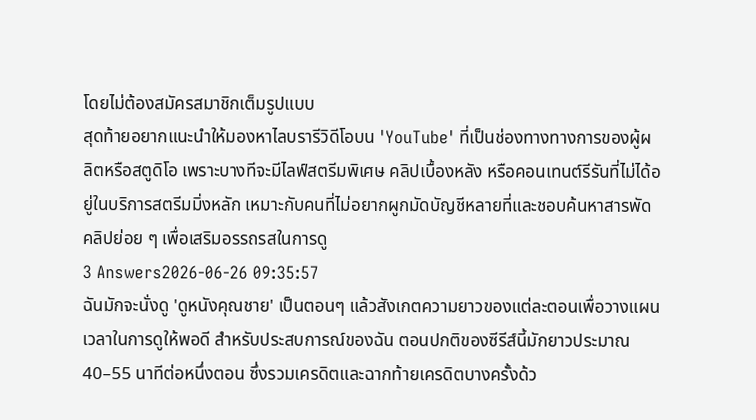โดยไม่ต้องสมัครสมาชิกเต็มรูปแบบ
สุดท้ายอยากแนะนำให้มองหาไลบรารีวิดีโอบน 'YouTube' ที่เป็นช่องทางทางการของผู้ผลิตหรือสตูดิโอ เพราะบางทีจะมีไลฟ์สตรีมพิเศษ คลิปเบื้องหลัง หรือคอนเทนต์รีรันที่ไม่ได้อยู่ในบริการสตรีมมิ่งหลัก เหมาะกับคนที่ไม่อยากผูกมัดบัญชีหลายที่และชอบค้นหาสารพัดคลิปย่อย ๆ เพื่อเสริมอรรถรสในการดู
3 Answers2026-06-26 09:35:57
ฉันมักจะนั่งดู 'ดูหนังคุณชาย' เป็นตอนๆ แล้วสังเกตความยาวของแต่ละตอนเพื่อวางแผนเวลาในการดูให้พอดี สำหรับประสบการณ์ของฉัน ตอนปกติของซีรีส์นี้มักยาวประมาณ 40–55 นาทีต่อหนึ่งตอน ซึ่งรวมเครดิตและฉากท้ายเครดิตบางครั้งด้ว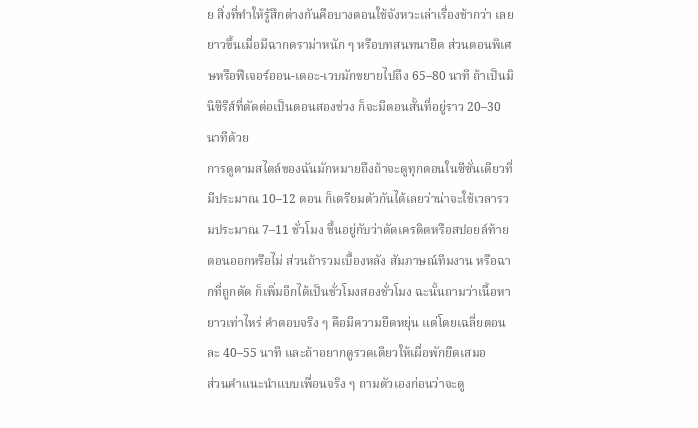ย สิ่งที่ทำให้รู้สึกต่างกันคือบางตอนใช้จังหวะเล่าเรื่องช้ากว่า เลยยาวขึ้นเมื่อมีฉากดราม่าหนัก ๆ หรือบทสนทนายืด ส่วนตอนพิเศษหรือฟีเจอร์ออน-เดอะ-เวบมักขยายไปถึง 65–80 นาที ถ้าเป็นมินิซีรีส์ที่ตัดต่อเป็นตอนสองช่วง ก็จะมีตอนสั้นที่อยู่ราว 20–30 นาทีด้วย
การดูตามสไตล์ของฉันมักหมายถึงถ้าจะดูทุกตอนในซีซั่นเดียวที่มีประมาณ 10–12 ตอน ก็เตรียมตัวกันได้เลยว่าน่าจะใช้เวลารวมประมาณ 7–11 ชั่วโมง ขึ้นอยู่กับว่าตัดเครดิตหรือสปอยล์ท้ายตอนออกหรือไม่ ส่วนถ้ารวมเบื้องหลัง สัมภาษณ์ทีมงาน หรือฉากที่ถูกตัด ก็เพิ่มอีกได้เป็นชั่วโมงสองชั่วโมง ฉะนั้นถามว่าเนื้อหายาวเท่าไหร่ คำตอบจริง ๆ คือมีความยืดหยุ่น แต่โดยเฉลี่ยตอนละ 40–55 นาที และถ้าอยากดูรวดเดียวให้เผื่อพักยืดเสมอ
ส่วนคำแนะนำแบบเพื่อนจริง ๆ ถามตัวเองก่อนว่าจะดู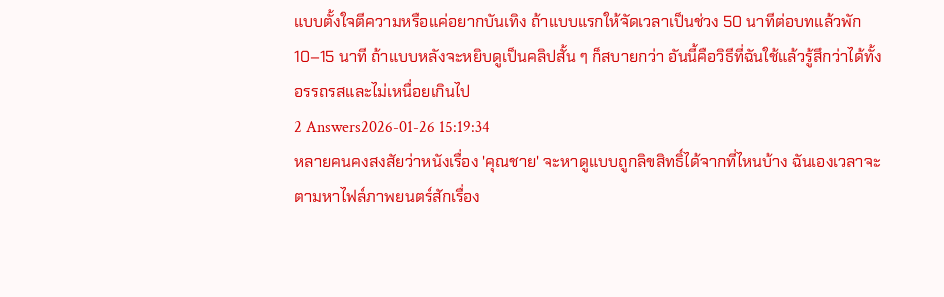แบบตั้งใจตีความหรือแค่อยากบันเทิง ถ้าแบบแรกให้จัดเวลาเป็นช่วง 50 นาทีต่อบทแล้วพัก 10–15 นาที ถ้าแบบหลังจะหยิบดูเป็นคลิปสั้น ๆ ก็สบายกว่า อันนี้คือวิธีที่ฉันใช้แล้วรู้สึกว่าได้ทั้งอรรถรสและไม่เหนื่อยเกินไป
2 Answers2026-01-26 15:19:34
หลายคนคงสงสัยว่าหนังเรื่อง 'คุณชาย' จะหาดูแบบถูกลิขสิทธิ์ได้จากที่ไหนบ้าง ฉันเองเวลาจะตามหาไฟล์ภาพยนตร์สักเรื่อง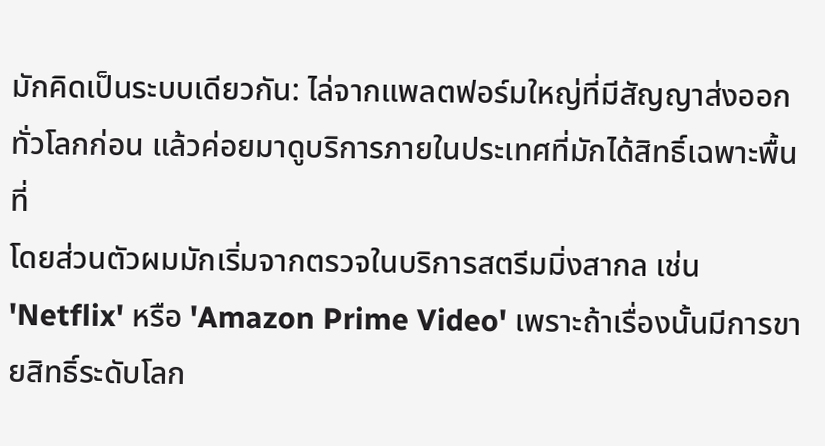มักคิดเป็นระบบเดียวกัน: ไล่จากแพลตฟอร์มใหญ่ที่มีสัญญาส่งออกทั่วโลกก่อน แล้วค่อยมาดูบริการภายในประเทศที่มักได้สิทธิ์เฉพาะพื้นที่
โดยส่วนตัวผมมักเริ่มจากตรวจในบริการสตรีมมิ่งสากล เช่น 'Netflix' หรือ 'Amazon Prime Video' เพราะถ้าเรื่องนั้นมีการขายสิทธิ์ระดับโลก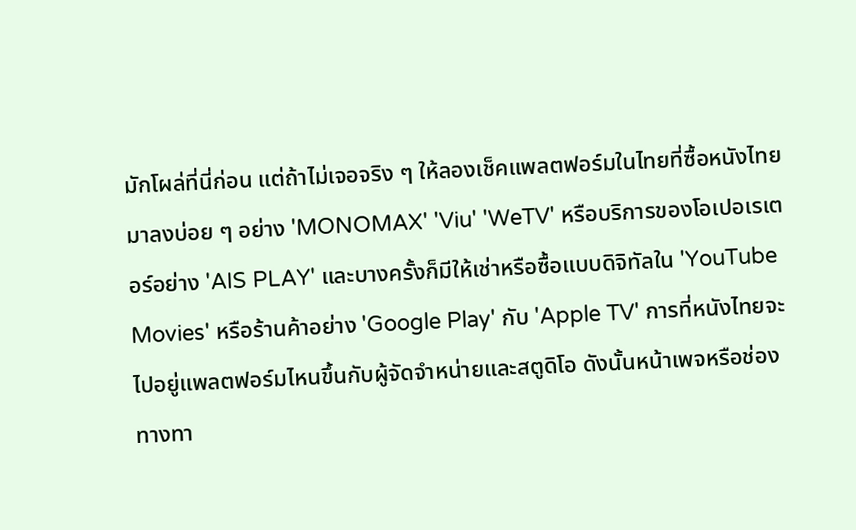มักโผล่ที่นี่ก่อน แต่ถ้าไม่เจอจริง ๆ ให้ลองเช็คแพลตฟอร์มในไทยที่ซื้อหนังไทยมาลงบ่อย ๆ อย่าง 'MONOMAX' 'Viu' 'WeTV' หรือบริการของโอเปอเรเตอร์อย่าง 'AIS PLAY' และบางครั้งก็มีให้เช่าหรือซื้อแบบดิจิทัลใน 'YouTube Movies' หรือร้านค้าอย่าง 'Google Play' กับ 'Apple TV' การที่หนังไทยจะไปอยู่แพลตฟอร์มไหนขึ้นกับผู้จัดจำหน่ายและสตูดิโอ ดังนั้นหน้าเพจหรือช่องทางทา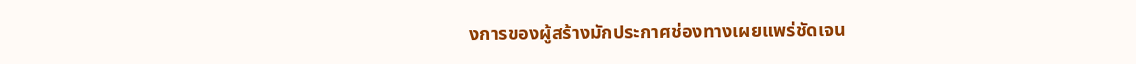งการของผู้สร้างมักประกาศช่องทางเผยแพร่ชัดเจน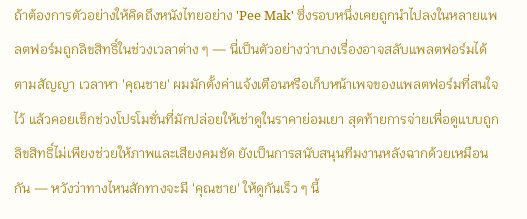ถ้าต้องการตัวอย่างให้คิดถึงหนังไทยอย่าง 'Pee Mak' ซึ่งรอบหนึ่งเคยถูกนำไปลงในหลายแพลตฟอร์มถูกลิขสิทธิ์ในช่วงเวลาต่าง ๆ — นี่เป็นตัวอย่างว่าบางเรื่องอาจสลับแพลตฟอร์มได้ตามสัญญา เวลาหา 'คุณชาย' ผมมักตั้งค่าแจ้งเตือนหรือเก็บหน้าเพจของแพลตฟอร์มที่สนใจไว้ แล้วคอยเช็กช่วงโปรโมชั่นที่มักปล่อยให้เช่าดูในราคาย่อมเยา สุดท้ายการจ่ายเพื่อดูแบบถูกลิขสิทธิ์ไม่เพียงช่วยให้ภาพและเสียงคมชัด ยังเป็นการสนับสนุนทีมงานหลังฉากด้วยเหมือนกัน — หวังว่าทางไหนสักทางจะมี 'คุณชาย' ให้ดูกันเร็ว ๆ นี้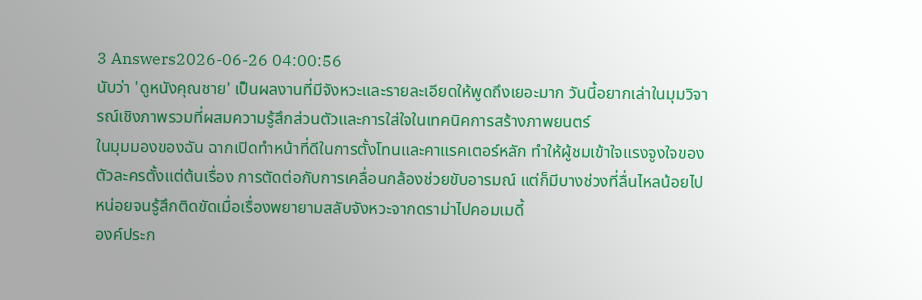3 Answers2026-06-26 04:00:56
นับว่า 'ดูหนังคุณชาย' เป็นผลงานที่มีจังหวะและรายละเอียดให้พูดถึงเยอะมาก วันนี้อยากเล่าในมุมวิจารณ์เชิงภาพรวมที่ผสมความรู้สึกส่วนตัวและการใส่ใจในเทคนิคการสร้างภาพยนตร์
ในมุมมองของฉัน ฉากเปิดทำหน้าที่ดีในการตั้งโทนและคาแรคเตอร์หลัก ทำให้ผู้ชมเข้าใจแรงจูงใจของตัวละครตั้งแต่ต้นเรื่อง การตัดต่อกับการเคลื่อนกล้องช่วยขับอารมณ์ แต่ก็มีบางช่วงที่ลื่นไหลน้อยไปหน่อยจนรู้สึกติดขัดเมื่อเรื่องพยายามสลับจังหวะจากดราม่าไปคอมเมดี้
องค์ประก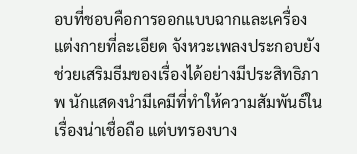อบที่ชอบคือการออกแบบฉากและเครื่องแต่งกายที่ละเอียด จังหวะเพลงประกอบยังช่วยเสริมธีมของเรื่องได้อย่างมีประสิทธิภาพ นักแสดงนำมีเคมีที่ทำให้ความสัมพันธ์ในเรื่องน่าเชื่อถือ แต่บทรองบาง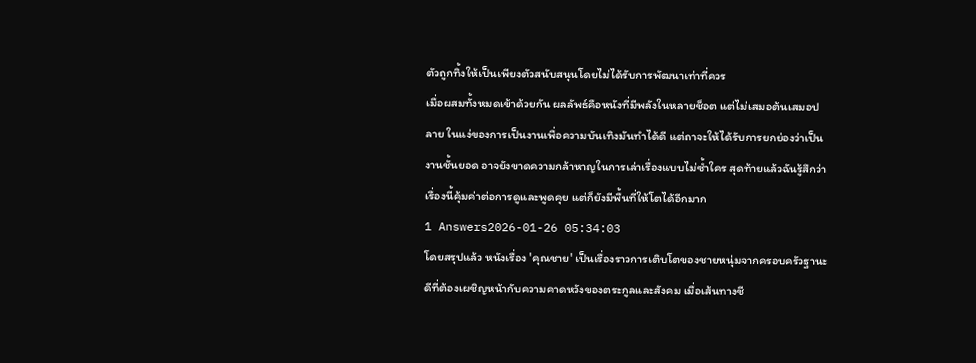ตัวถูกทิ้งให้เป็นเพียงตัวสนับสนุนโดยไม่ได้รับการพัฒนาเท่าที่ควร
เมื่อผสมทั้งหมดเข้าด้วยกัน ผลลัพธ์คือหนังที่มีพลังในหลายช็อต แต่ไม่เสมอต้นเสมอปลาย ในแง่ของการเป็นงานเพื่อความบันเทิงมันทำได้ดี แต่ถาจะให้ได้รับการยกย่องว่าเป็นงานชั้นยอด อาจยังขาดความกล้าหาญในการเล่าเรื่องแบบไม่ซ้ำใคร สุดท้ายแล้วฉันรู้สึกว่าเรื่องนี้คุ้มค่าต่อการดูและพูดคุย แต่ก็ยังมีพื้นที่ให้โตได้อีกมาก
1 Answers2026-01-26 05:34:03
โดยสรุปแล้ว หนังเรื่อง 'คุณชาย' เป็นเรื่องราวการเติบโตของชายหนุ่มจากครอบครัวฐานะดีที่ต้องเผชิญหน้ากับความคาดหวังของตระกูลและสังคม เมื่อเส้นทางชี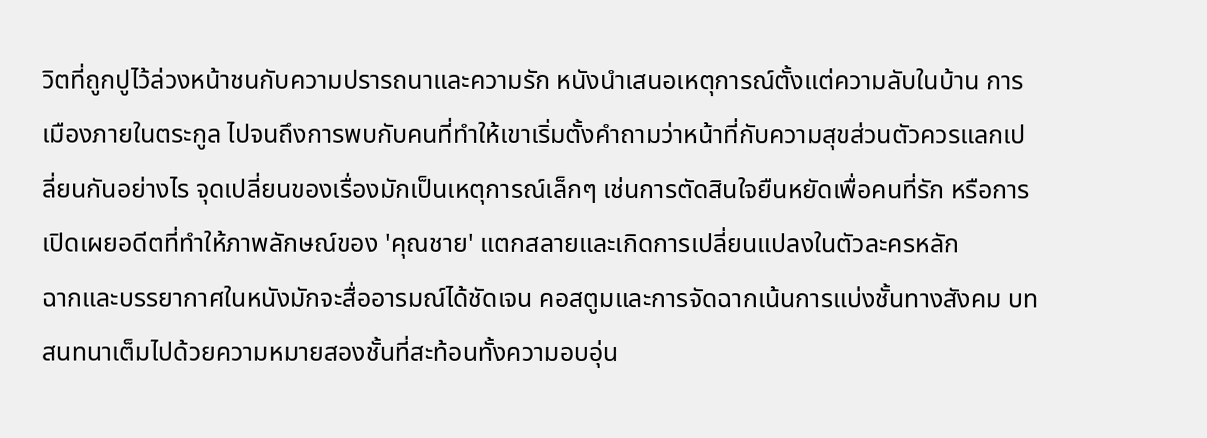วิตที่ถูกปูไว้ล่วงหน้าชนกับความปรารถนาและความรัก หนังนำเสนอเหตุการณ์ตั้งแต่ความลับในบ้าน การเมืองภายในตระกูล ไปจนถึงการพบกับคนที่ทำให้เขาเริ่มตั้งคำถามว่าหน้าที่กับความสุขส่วนตัวควรแลกเปลี่ยนกันอย่างไร จุดเปลี่ยนของเรื่องมักเป็นเหตุการณ์เล็กๆ เช่นการตัดสินใจยืนหยัดเพื่อคนที่รัก หรือการเปิดเผยอดีตที่ทำให้ภาพลักษณ์ของ 'คุณชาย' แตกสลายและเกิดการเปลี่ยนแปลงในตัวละครหลัก
ฉากและบรรยากาศในหนังมักจะสื่ออารมณ์ได้ชัดเจน คอสตูมและการจัดฉากเน้นการแบ่งชั้นทางสังคม บทสนทนาเต็มไปด้วยความหมายสองชั้นที่สะท้อนทั้งความอบอุ่น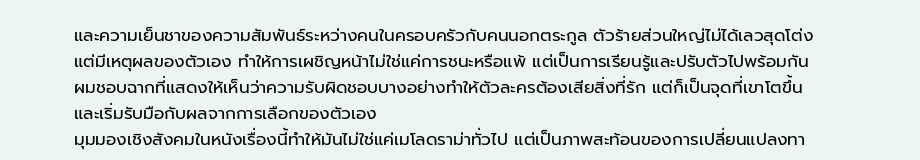และความเย็นชาของความสัมพันธ์ระหว่างคนในครอบครัวกับคนนอกตระกูล ตัวร้ายส่วนใหญ่ไม่ได้เลวสุดโต่งแต่มีเหตุผลของตัวเอง ทำให้การเผชิญหน้าไม่ใช่แค่การชนะหรือแพ้ แต่เป็นการเรียนรู้และปรับตัวไปพร้อมกัน ผมชอบฉากที่แสดงให้เห็นว่าความรับผิดชอบบางอย่างทำให้ตัวละครต้องเสียสิ่งที่รัก แต่ก็เป็นจุดที่เขาโตขึ้นและเริ่มรับมือกับผลจากการเลือกของตัวเอง
มุมมองเชิงสังคมในหนังเรื่องนี้ทำให้มันไม่ใช่แค่เมโลดราม่าทั่วไป แต่เป็นภาพสะท้อนของการเปลี่ยนแปลงทา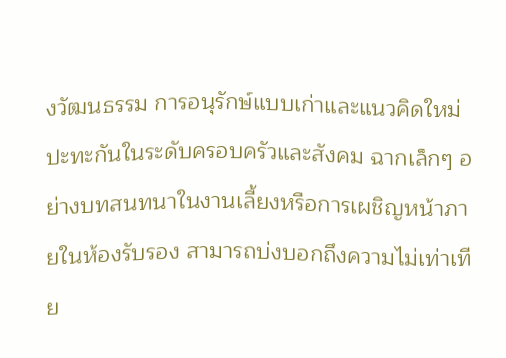งวัฒนธรรม การอนุรักษ์แบบเก่าและแนวคิดใหม่ปะทะกันในระดับครอบครัวและสังคม ฉากเล็กๆ อย่างบทสนทนาในงานเลี้ยงหรือการเผชิญหน้าภายในห้องรับรอง สามารถบ่งบอกถึงความไม่เท่าเทีย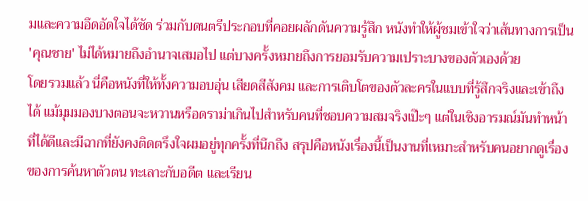มและความอึดอัดใจได้ชัด ร่วมกับดนตรีประกอบที่คอยผลักดันความรู้สึก หนังทำให้ผู้ชมเข้าใจว่าเส้นทางการเป็น 'คุณชาย' ไม่ได้หมายถึงอำนาจเสมอไป แต่บางครั้งหมายถึงการยอมรับความเปราะบางของตัวเองด้วย
โดยรวมแล้ว นี่คือหนังที่ให้ทั้งความอบอุ่น เสียดสีสังคม และการเติบโตของตัวละครในแบบที่รู้สึกจริงและเข้าถึงได้ แม้มุมมองบางตอนจะหวานหรือดราม่าเกินไปสำหรับคนที่ชอบความสมจริงเป๊ะๆ แต่ในเชิงอารมณ์มันทำหน้าที่ได้ดีและมีฉากที่ยังคงติดตรึงใจผมอยู่ทุกครั้งที่นึกถึง สรุปคือหนังเรื่องนี้เป็นงานที่เหมาะสำหรับคนอยากดูเรื่องของการค้นหาตัวตน ทะเลาะกับอดีต และเรียน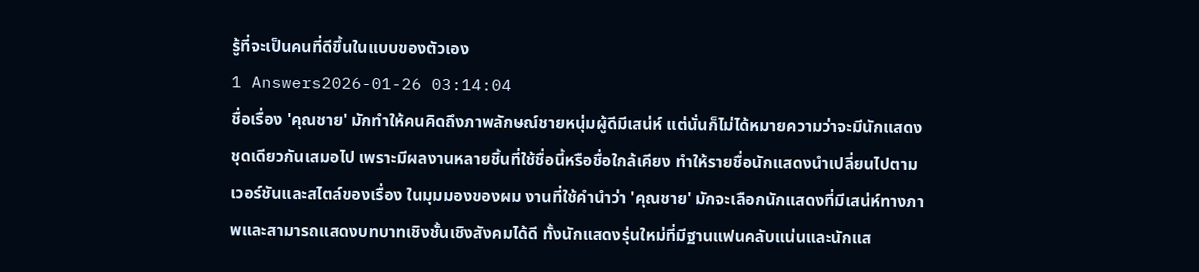รู้ที่จะเป็นคนที่ดีขึ้นในแบบของตัวเอง
1 Answers2026-01-26 03:14:04
ชื่อเรื่อง 'คุณชาย' มักทำให้คนคิดถึงภาพลักษณ์ชายหนุ่มผู้ดีมีเสน่ห์ แต่นั่นก็ไม่ได้หมายความว่าจะมีนักแสดงชุดเดียวกันเสมอไป เพราะมีผลงานหลายชิ้นที่ใช้ชื่อนี้หรือชื่อใกล้เคียง ทำให้รายชื่อนักแสดงนำเปลี่ยนไปตามเวอร์ชันและสไตล์ของเรื่อง ในมุมมองของผม งานที่ใช้คำนำว่า 'คุณชาย' มักจะเลือกนักแสดงที่มีเสน่ห์ทางภาพและสามารถแสดงบทบาทเชิงชั้นเชิงสังคมได้ดี ทั้งนักแสดงรุ่นใหม่ที่มีฐานแฟนคลับแน่นและนักแส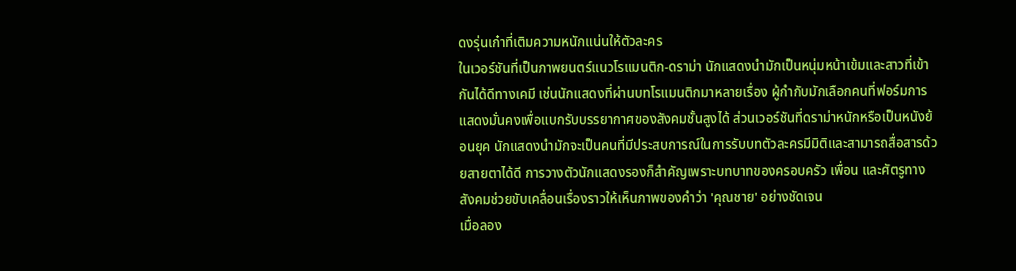ดงรุ่นเก๋าที่เติมความหนักแน่นให้ตัวละคร
ในเวอร์ชันที่เป็นภาพยนตร์แนวโรแมนติก-ดราม่า นักแสดงนำมักเป็นหนุ่มหน้าเข้มและสาวที่เข้ากันได้ดีทางเคมี เช่นนักแสดงที่ผ่านบทโรแมนติกมาหลายเรื่อง ผู้กำกับมักเลือกคนที่ฟอร์มการแสดงมั่นคงเพื่อแบกรับบรรยากาศของสังคมชั้นสูงได้ ส่วนเวอร์ชันที่ดราม่าหนักหรือเป็นหนังย้อนยุค นักแสดงนำมักจะเป็นคนที่มีประสบการณ์ในการรับบทตัวละครมีมิติและสามารถสื่อสารด้วยสายตาได้ดี การวางตัวนักแสดงรองก็สำคัญเพราะบทบาทของครอบครัว เพื่อน และศัตรูทางสังคมช่วยขับเคลื่อนเรื่องราวให้เห็นภาพของคำว่า 'คุณชาย' อย่างชัดเจน
เมื่อลอง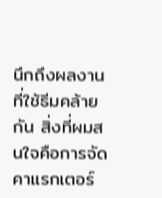นึกถึงผลงานที่ใช้ธีมคล้ายกัน สิ่งที่ผมสนใจคือการจัดคาแรกเตอร์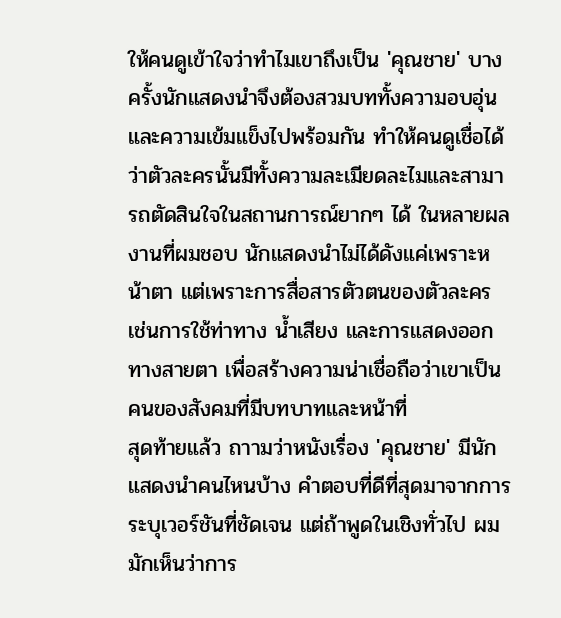ให้คนดูเข้าใจว่าทำไมเขาถึงเป็น 'คุณชาย' บางครั้งนักแสดงนำจึงต้องสวมบททั้งความอบอุ่นและความเข้มแข็งไปพร้อมกัน ทำให้คนดูเชื่อได้ว่าตัวละครนั้นมีทั้งความละเมียดละไมและสามารถตัดสินใจในสถานการณ์ยากๆ ได้ ในหลายผลงานที่ผมชอบ นักแสดงนำไม่ได้ดังแค่เพราะหน้าตา แต่เพราะการสื่อสารตัวตนของตัวละคร เช่นการใช้ท่าทาง น้ำเสียง และการแสดงออกทางสายตา เพื่อสร้างความน่าเชื่อถือว่าเขาเป็นคนของสังคมที่มีบทบาทและหน้าที่
สุดท้ายแล้ว ถาามว่าหนังเรื่อง 'คุณชาย' มีนักแสดงนำคนไหนบ้าง คำตอบที่ดีที่สุดมาจากการระบุเวอร์ชันที่ชัดเจน แต่ถ้าพูดในเชิงทั่วไป ผมมักเห็นว่าการ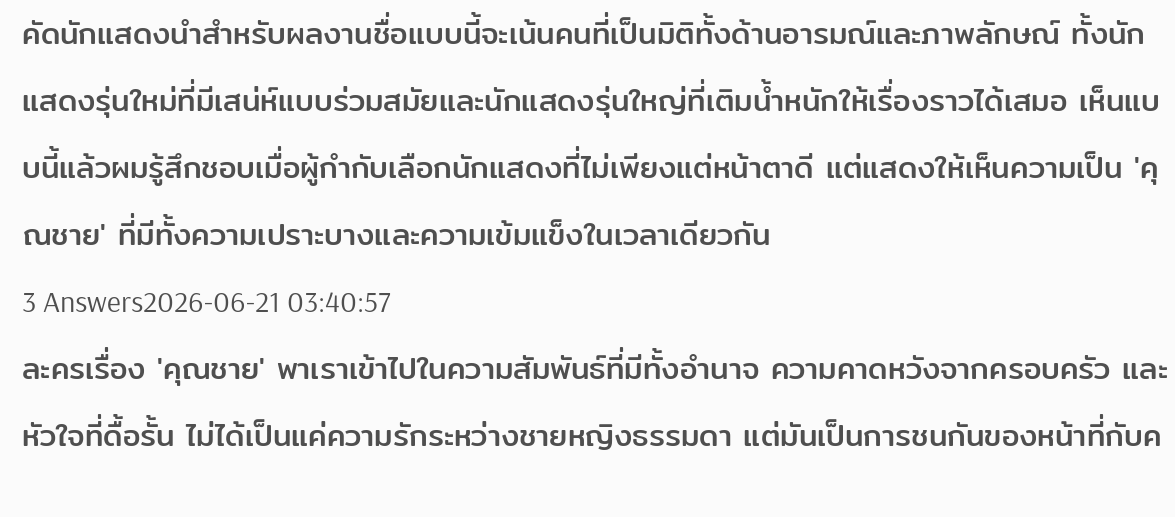คัดนักแสดงนำสำหรับผลงานชื่อแบบนี้จะเน้นคนที่เป็นมิติทั้งด้านอารมณ์และภาพลักษณ์ ทั้งนักแสดงรุ่นใหม่ที่มีเสน่ห์แบบร่วมสมัยและนักแสดงรุ่นใหญ่ที่เติมน้ำหนักให้เรื่องราวได้เสมอ เห็นแบบนี้แล้วผมรู้สึกชอบเมื่อผู้กำกับเลือกนักแสดงที่ไม่เพียงแต่หน้าตาดี แต่แสดงให้เห็นความเป็น 'คุณชาย' ที่มีทั้งความเปราะบางและความเข้มแข็งในเวลาเดียวกัน
3 Answers2026-06-21 03:40:57
ละครเรื่อง 'คุณชาย' พาเราเข้าไปในความสัมพันธ์ที่มีทั้งอำนาจ ความคาดหวังจากครอบครัว และหัวใจที่ดื้อรั้น ไม่ได้เป็นแค่ความรักระหว่างชายหญิงธรรมดา แต่มันเป็นการชนกันของหน้าที่กับค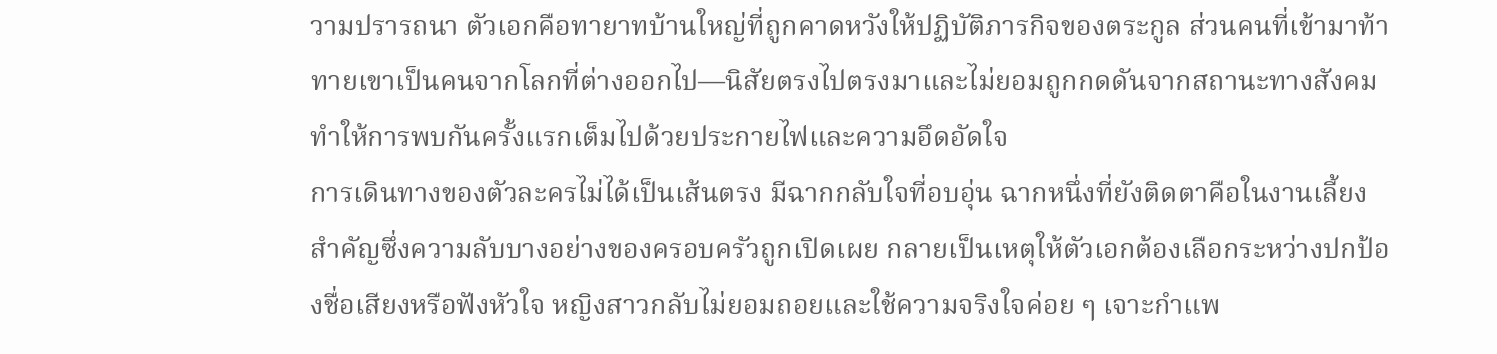วามปรารถนา ตัวเอกคือทายาทบ้านใหญ่ที่ถูกคาดหวังให้ปฏิบัติภารกิจของตระกูล ส่วนคนที่เข้ามาท้าทายเขาเป็นคนจากโลกที่ต่างออกไป—นิสัยตรงไปตรงมาและไม่ยอมถูกกดดันจากสถานะทางสังคม ทำให้การพบกันครั้งแรกเต็มไปด้วยประกายไฟและความอึดอัดใจ
การเดินทางของตัวละครไม่ได้เป็นเส้นตรง มีฉากกลับใจที่อบอุ่น ฉากหนึ่งที่ยังติดตาคือในงานเลี้ยงสำคัญซึ่งความลับบางอย่างของครอบครัวถูกเปิดเผย กลายเป็นเหตุให้ตัวเอกต้องเลือกระหว่างปกป้องชื่อเสียงหรือฟังหัวใจ หญิงสาวกลับไม่ยอมถอยและใช้ความจริงใจค่อย ๆ เจาะกำแพ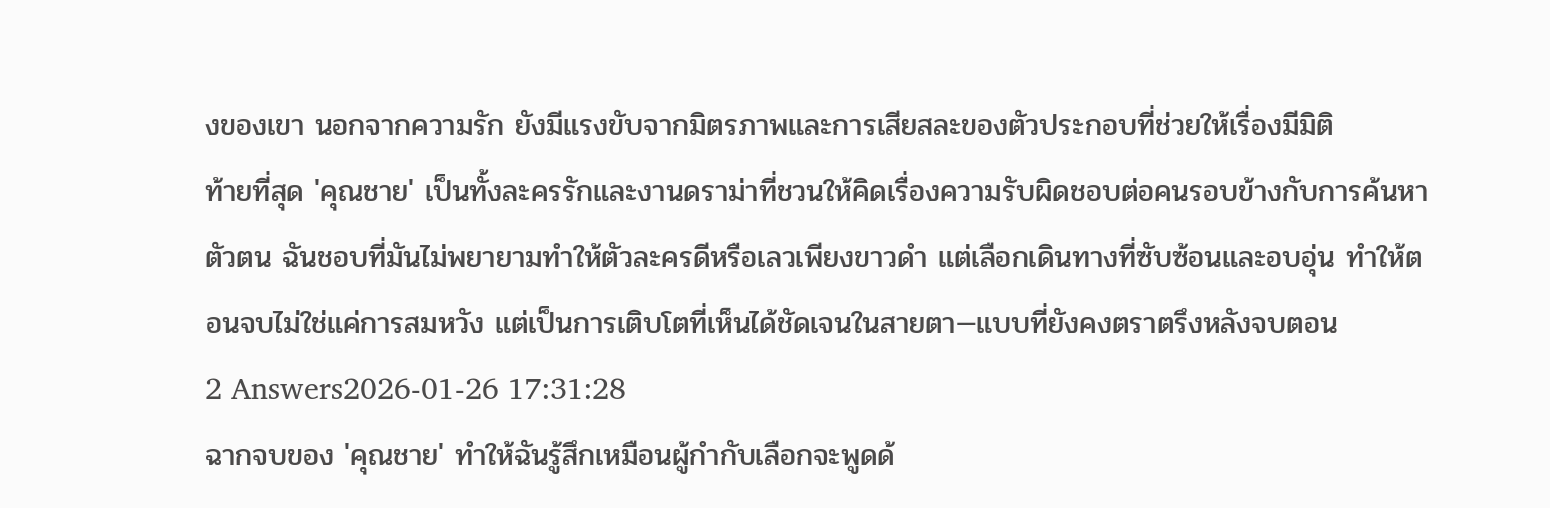งของเขา นอกจากความรัก ยังมีแรงขับจากมิตรภาพและการเสียสละของตัวประกอบที่ช่วยให้เรื่องมีมิติ
ท้ายที่สุด 'คุณชาย' เป็นทั้งละครรักและงานดราม่าที่ชวนให้คิดเรื่องความรับผิดชอบต่อคนรอบข้างกับการค้นหาตัวตน ฉันชอบที่มันไม่พยายามทำให้ตัวละครดีหรือเลวเพียงขาวดำ แต่เลือกเดินทางที่ซับซ้อนและอบอุ่น ทำให้ตอนจบไม่ใช่แค่การสมหวัง แต่เป็นการเติบโตที่เห็นได้ชัดเจนในสายตา—แบบที่ยังคงตราตรึงหลังจบตอน
2 Answers2026-01-26 17:31:28
ฉากจบของ 'คุณชาย' ทำให้ฉันรู้สึกเหมือนผู้กำกับเลือกจะพูดด้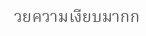วยความเงียบมากก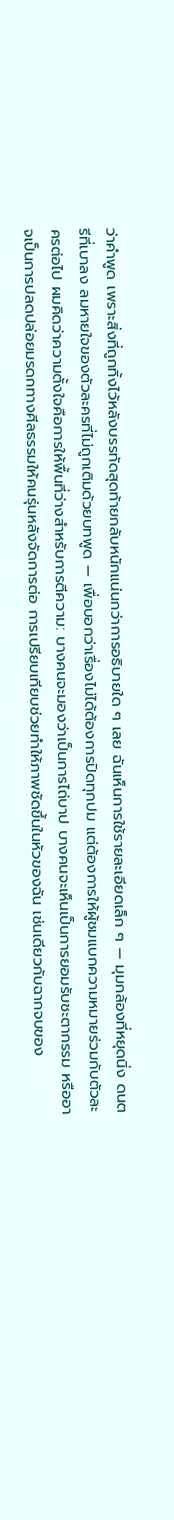ว่าคำพูด เพราะสิ่งที่ถูกทิ้งไว้หลังบรรทัดสุดท้ายกลับหนักแน่นกว่าการอธิบายใด ๆ เลย ฉันเห็นการใช้รายละเอียดเล็ก ๆ — มุมกล้องที่หยุดนิ่ง ดนตรีที่เบาลง ลมหายใจของตัวละครที่ไม่ถูกเติมด้วยบทพูด — เพื่อบอกว่าเรื่องไม่ได้ต้องการปิดทุกปม แต่ต้องการให้ผู้ชมแบกความหมายร่วมกับตัวละครต่อไป ผมคิดว่าความตั้งใจคือการให้พื้นที่ว่างสำหรับการตีความ: บางคนจะมองว่าเป็นการไถ่บาป บางคนจะเห็นเป็นการยอมรับชะตากรรม หรืออาจเป็นการปลดปล่อยมรดกทางศีลธรรมให้คนรุ่นหลังจัดการต่อ การเปรียบเทียบช่วยทำให้ภาพชัดขึ้นในหัวของฉัน เช่นเดียวกับฉากจบของ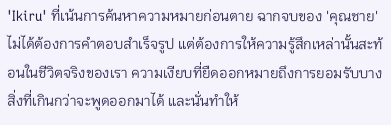'Ikiru' ที่เน้นการค้นหาความหมายก่อนตาย ฉากจบของ 'คุณชาย' ไม่ได้ต้องการคำตอบสำเร็จรูป แต่ต้องการให้ความรู้สึกเหล่านั้นสะท้อนในชีวิตจริงของเรา ความเงียบที่ยืดออกหมายถึงการยอมรับบางสิ่งที่เกินกว่าจะพูดออกมาได้ และนั่นทำให้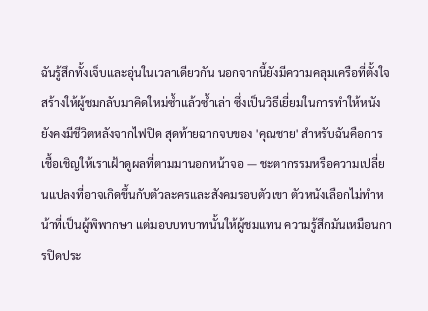ฉันรู้สึกทั้งเจ็บและอุ่นในเวลาเดียวกัน นอกจากนี้ยังมีความคลุมเครือที่ตั้งใจสร้างให้ผู้ชมกลับมาคิดใหม่ซ้ำแล้วซ้ำเล่า ซึ่งเป็นวิธีเยี่ยมในการทำให้หนังยังคงมีชีวิตหลังจากไฟปิด สุดท้ายฉากจบของ 'คุณชาย' สำหรับฉันคือการเชื้อเชิญให้เราเฝ้าดูผลที่ตามมานอกหน้าจอ — ชะตากรรมหรือความเปลี่ยนแปลงที่อาจเกิดขึ้นกับตัวละครและสังคมรอบตัวเขา ตัวหนังเลือกไม่ทำหน้าที่เป็นผู้พิพากษา แต่มอบบทบาทนั้นให้ผู้ชมแทน ความรู้สึกมันเหมือนการปิดประ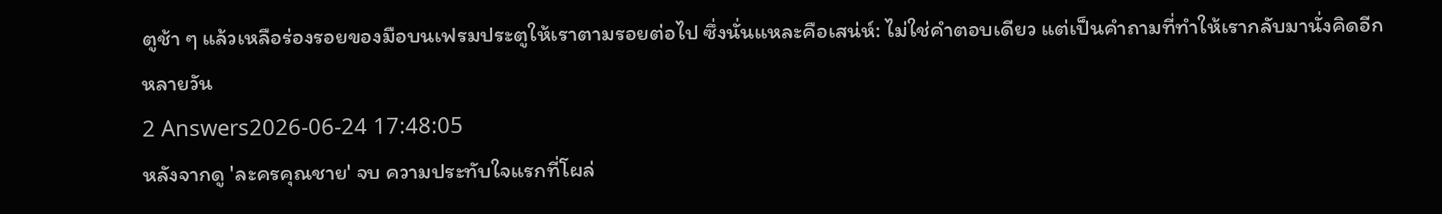ตูช้า ๆ แล้วเหลือร่องรอยของมือบนเฟรมประตูให้เราตามรอยต่อไป ซึ่งนั่นแหละคือเสน่ห์: ไม่ใช่คำตอบเดียว แต่เป็นคำถามที่ทำให้เรากลับมานั่งคิดอีกหลายวัน
2 Answers2026-06-24 17:48:05
หลังจากดู 'ละครคุณชาย' จบ ความประทับใจแรกที่โผล่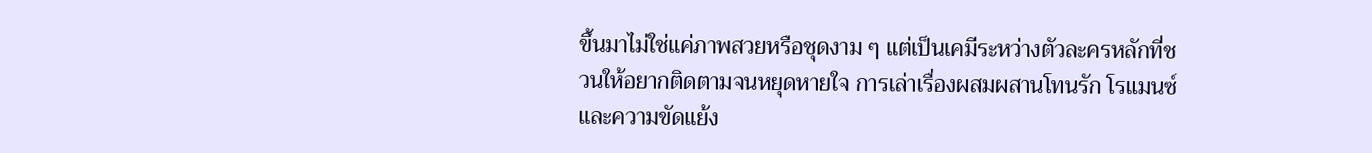ขึ้นมาไม่ใช่แค่ภาพสวยหรือชุดงาม ๆ แต่เป็นเคมีระหว่างตัวละครหลักที่ชวนให้อยากติดตามจนหยุดหายใจ การเล่าเรื่องผสมผสานโทนรัก โรแมนซ์ และความขัดแย้ง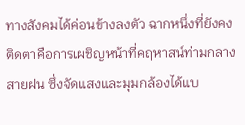ทางสังคมได้ค่อนข้างลงตัว ฉากหนึ่งที่ยังคงติดตาคือการเผชิญหน้าที่คฤหาสน์ท่ามกลางสายฝน ซึ่งจัดแสงและมุมกล้องได้แบ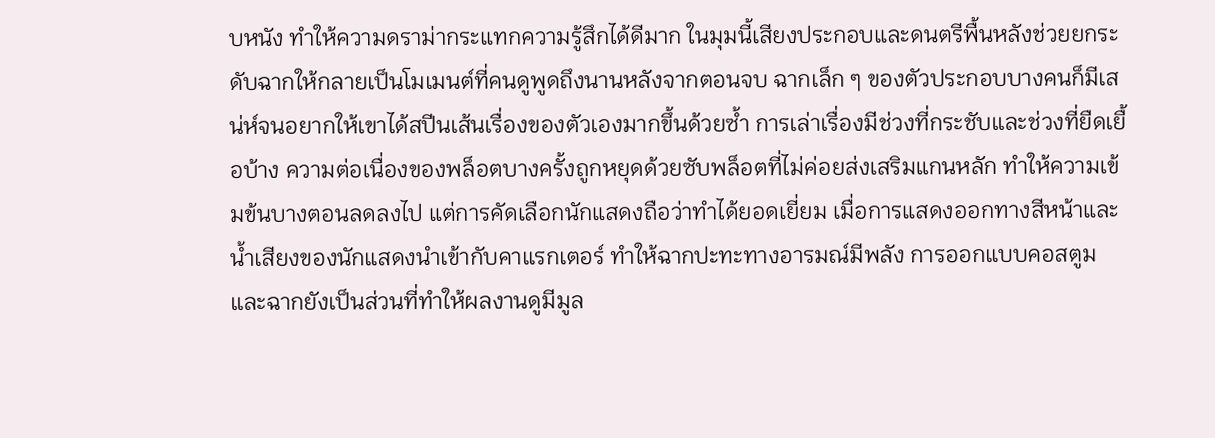บหนัง ทำให้ความดราม่ากระแทกความรู้สึกได้ดีมาก ในมุมนี้เสียงประกอบและดนตรีพื้นหลังช่วยยกระดับฉากให้กลายเป็นโมเมนต์ที่คนดูพูดถึงนานหลังจากตอนจบ ฉากเล็ก ๆ ของตัวประกอบบางคนก็มีเสน่ห์จนอยากให้เขาได้สปีนเส้นเรื่องของตัวเองมากขึ้นด้วยซ้ำ การเล่าเรื่องมีช่วงที่กระชับและช่วงที่ยืดเยื้อบ้าง ความต่อเนื่องของพล็อตบางครั้งถูกหยุดด้วยซับพล็อตที่ไม่ค่อยส่งเสริมแกนหลัก ทำให้ความเข้มข้นบางตอนลดลงไป แต่การคัดเลือกนักแสดงถือว่าทำได้ยอดเยี่ยม เมื่อการแสดงออกทางสีหน้าและน้ำเสียงของนักแสดงนำเข้ากับคาแรกเตอร์ ทำให้ฉากปะทะทางอารมณ์มีพลัง การออกแบบคอสตูมและฉากยังเป็นส่วนที่ทำให้ผลงานดูมีมูล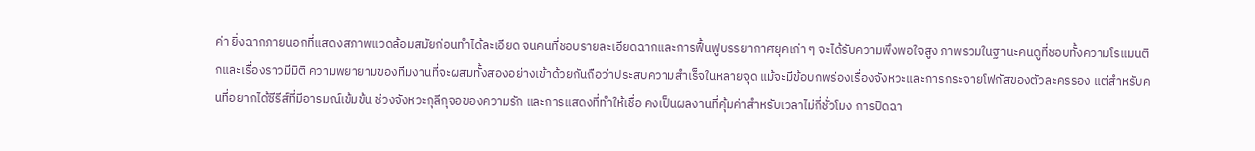ค่า ยิ่งฉากภายนอกที่แสดงสภาพแวดล้อมสมัยก่อนทำได้ละเอียด จนคนที่ชอบรายละเอียดฉากและการฟื้นฟูบรรยากาศยุคเก่า ๆ จะได้รับความพึงพอใจสูง ภาพรวมในฐานะคนดูที่ชอบทั้งความโรแมนติกและเรื่องราวมีมิติ ความพยายามของทีมงานที่จะผสมทั้งสองอย่างเข้าด้วยกันถือว่าประสบความสำเร็จในหลายจุด แม้จะมีข้อบกพร่องเรื่องจังหวะและการกระจายโฟกัสของตัวละครรอง แต่สำหรับคนที่อยากได้ซีรีส์ที่มีอารมณ์เข้มข้น ช่วงจังหวะกุลีกุจอของความรัก และการแสดงที่ทำให้เชื่อ คงเป็นผลงานที่คุ้มค่าสำหรับเวลาไม่กี่ชั่วโมง การปิดฉา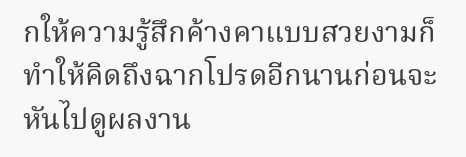กให้ความรู้สึกค้างคาแบบสวยงามก็ทำให้คิดถึงฉากโปรดอีกนานก่อนจะหันไปดูผลงาน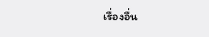เรื่องอื่น